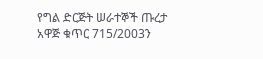የግል ድርጅት ሠራተኞች ጡረታ አዋጅ ቁጥር 715/2003ን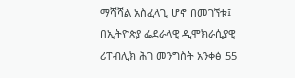ማሻሻል አስፈላጊ ሆኖ በመገኘቱ፤
በኢትዮጵያ ፌደራላዊ ዲሞክራሲያዊ ሪፐብሊክ ሕገ መንግስት አንቀፅ 55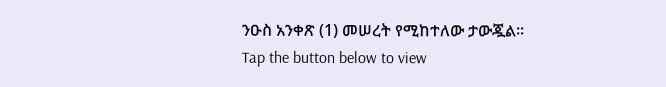ንዑስ አንቀጽ (1) መሠረት የሚከተለው ታውጇል፡፡
Tap the button below to view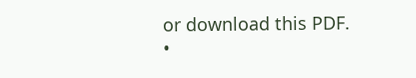or download this PDF.
•